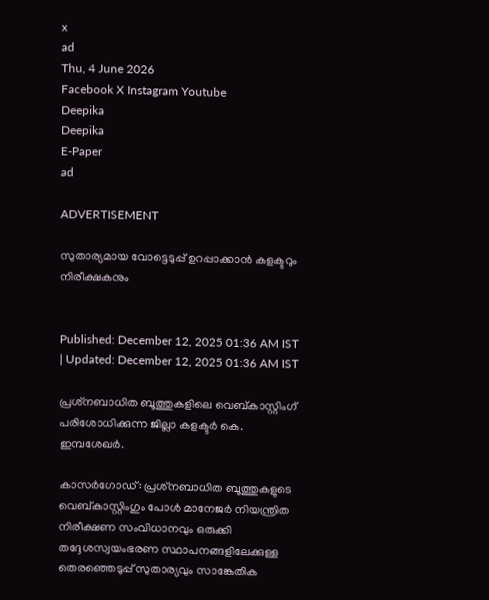x
ad
Thu, 4 June 2026
Facebook X Instagram Youtube
Deepika
Deepika
E-Paper
ad

ADVERTISEMENT

സുതാര്യമായ വോട്ടെടുപ്പ് ഉറപ്പാക്കാന്‍ കളക്ടറും നിരീക്ഷകനും


Published: December 12, 2025 01:36 AM IST | Updated: December 12, 2025 01:36 AM IST

പ്രശ്‌നബാധിത ബൂത്തുകളിലെ വെബ്കാസ്റ്റിംഗ് പരിശോധിക്കുന്ന ജില്ലാ കളക്ടര്‍ കെ. ഇമ്പശേഖര്‍.

കാസര്‍ഗോഡ്: പ്രശ്‌നബാധിത ബൂത്തുകളുടെ വെബ്കാസ്റ്റിംഗും പോള്‍ മാനേജര്‍ നിയന്ത്രിത നിരീക്ഷണ സംവിധാനവും ഒരുക്കി തദ്ദേശസ്വയംഭരണ സ്ഥാപനങ്ങളിലേക്കുള്ള തെരഞ്ഞെടുപ്പ് സുതാര്യവും സാങ്കേതിക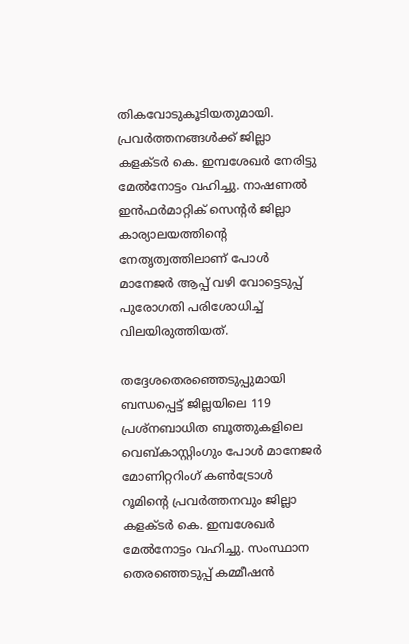തികവോടുകൂടിയതുമായി. പ്രവര്‍ത്തനങ്ങള്‍ക്ക് ജില്ലാ കളക്ടര്‍ കെ. ഇമ്പശേഖര്‍ നേരിട്ടു മേല്‍നോട്ടം വഹിച്ചു. നാഷണല്‍ ഇന്‍ഫര്‍മാറ്റിക് സെന്‍റര്‍ ജില്ലാ കാര്യാലയത്തിന്‍റെ നേതൃത്വത്തിലാണ് പോള്‍ മാനേജര്‍ ആപ്പ് വഴി വോട്ടെടുപ്പ് പുരോഗതി പരിശോധിച്ച് വിലയിരുത്തിയത്.

തദ്ദേശതെരഞ്ഞെടുപ്പുമായി ബന്ധപ്പെട്ട് ജില്ലയിലെ 119 പ്രശ്നബാധിത ബൂത്തുകളിലെ വെബ്കാസ്റ്റിംഗും പോള്‍ മാനേജര്‍ മോണിറ്ററിംഗ് കണ്‍ട്രോള്‍ റൂമിന്‍റെ പ്രവര്‍ത്തനവും ജില്ലാ കളക്ടര്‍ കെ. ഇമ്പശേഖര്‍ മേല്‍നോട്ടം വഹിച്ചു. സംസ്ഥാന തെരഞ്ഞെടുപ്പ് കമ്മീഷന്‍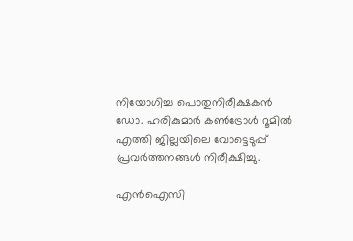നിയോഗിച്ച പൊതുനിരീക്ഷകന്‍ ഡോ. ഹരികുമാര്‍ കണ്‍ട്രോള്‍ റൂമില്‍ എത്തി ജില്ലയിലെ വോട്ടെടുപ്പ് പ്രവര്‍ത്തനങ്ങള്‍ നിരീക്ഷിച്ചു.

എന്‍ഐസി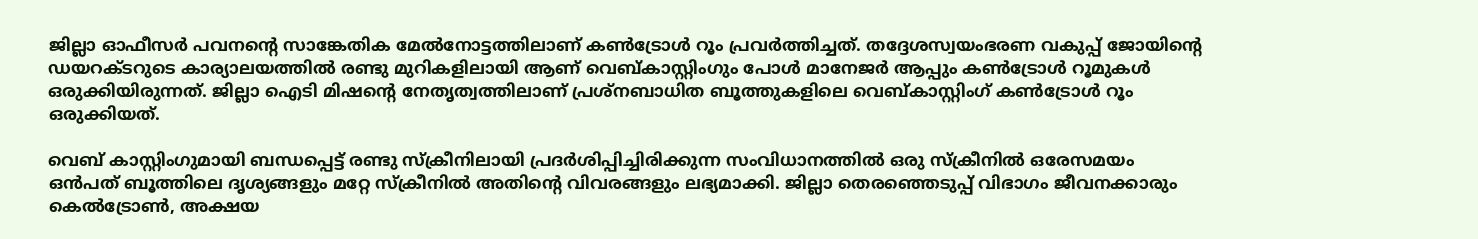ജില്ലാ ഓഫീസര്‍ പവനന്റെ സാങ്കേതിക മേല്‍നോട്ടത്തിലാണ് കണ്‍ട്രോള്‍ റൂം പ്രവര്‍ത്തിച്ചത്. തദ്ദേശസ്വയംഭരണ വകുപ്പ് ജോയിന്‍റെ ഡയറക്ടറുടെ കാര്യാലയത്തില്‍ രണ്ടു മുറികളിലായി ആണ് വെബ്കാസ്റ്റിംഗും പോള്‍ മാനേജര്‍ ആപ്പും കണ്‍ട്രോള്‍ റൂമുകള്‍ ഒരുക്കിയിരുന്നത്. ജില്ലാ ഐടി മിഷന്‍റെ നേതൃത്വത്തിലാണ് പ്രശ്നബാധിത ബൂത്തുകളിലെ വെബ്കാസ്റ്റിംഗ് കണ്‍ട്രോള്‍ റൂം ഒരുക്കിയത്.

വെബ് കാസ്റ്റിംഗുമായി ബന്ധപ്പെട്ട് രണ്ടു സ്‌ക്രീനിലായി പ്രദര്‍ശിപ്പിച്ചിരിക്കുന്ന സംവിധാനത്തില്‍ ഒരു സ്‌ക്രീനില്‍ ഒരേസമയം ഒന്‍പത് ബൂത്തിലെ ദൃശ്യങ്ങളും മറ്റേ സ്‌ക്രീനില്‍ അതിന്‍റെ വിവരങ്ങളും ലഭ്യമാക്കി. ജില്ലാ തെരഞ്ഞെടുപ്പ് വിഭാഗം ജീവനക്കാരും കെല്‍ട്രോണ്‍, അക്ഷയ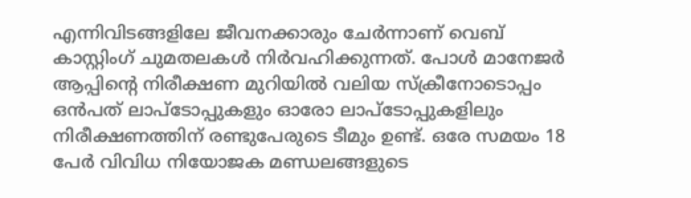എന്നിവിടങ്ങളിലേ ജീവനക്കാരും ചേര്‍ന്നാണ് വെബ് കാസ്റ്റിംഗ് ചുമതലകള്‍ നിര്‍വഹിക്കുന്നത്. പോള്‍ മാനേജര്‍ ആപ്പിന്റെ നിരീക്ഷണ മുറിയില്‍ വലിയ സ്‌ക്രീനോടൊപ്പം ഒന്‍പത് ലാപ്ടോപ്പുകളും ഓരോ ലാപ്ടോപ്പുകളിലും നിരീക്ഷണത്തിന് രണ്ടുപേരുടെ ടീമും ഉണ്ട്. ഒരേ സമയം 18 പേര്‍ വിവിധ നിയോജക മണ്ഡലങ്ങളുടെ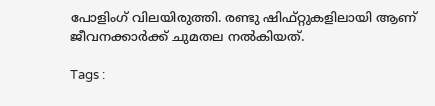പോളിംഗ് വിലയിരുത്തി. രണ്ടു ഷിഫ്റ്റുകളിലായി ആണ് ജീവനക്കാര്‍ക്ക് ചുമതല നല്‍കിയത്.

Tags :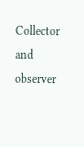Collector and observer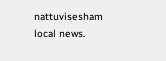nattuvisesham local news.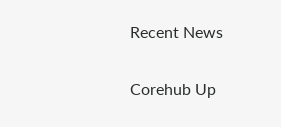Recent News

Corehub Up